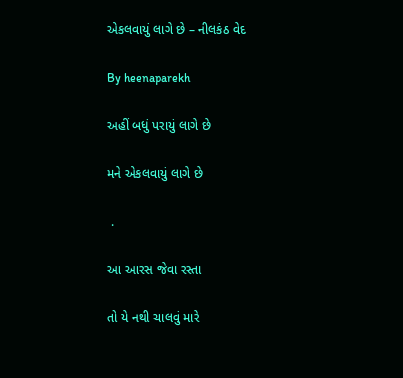એકલવાયું લાગે છે – નીલકંઠ વેદ

By heenaparekh

અહીં બધું પરાયું લાગે છે

મને એકલવાયું લાગે છે

 .

આ આરસ જેવા રસ્તા

તો યે નથી ચાલવું મારે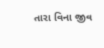તારા વિના જીવ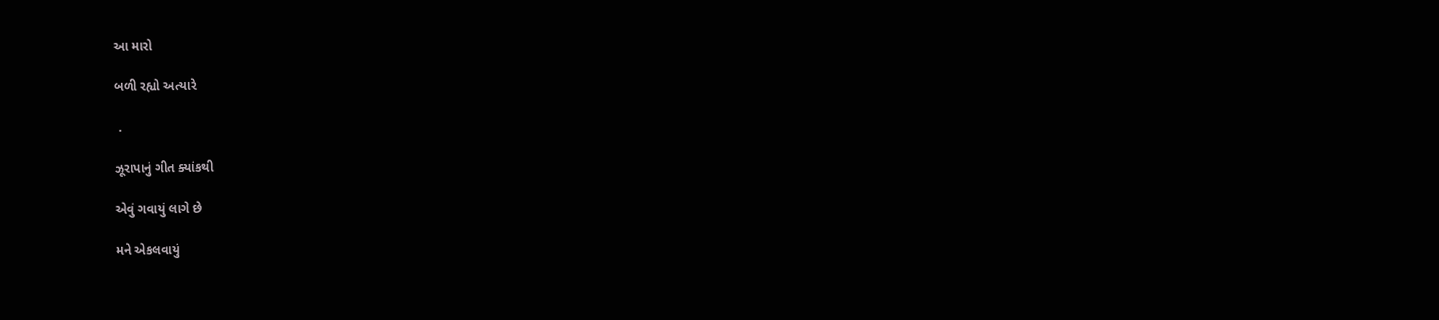આ મારો

બળી રહ્યો અત્યારે

 .

ઝૂરાપાનું ગીત ક્યાંકથી

એવું ગવાયું લાગે છે

મને એકલવાયું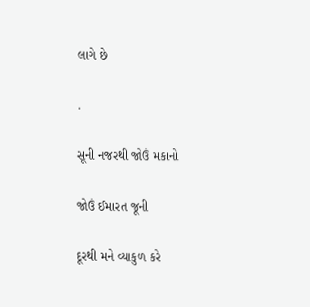લાગે છે

.

સૂની નજરથી જોઉં મકાનો

જોઉં ઈમારત જૂની

દૂરથી મને વ્યાકુળ કરે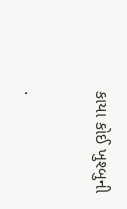કાયા કોઈ ખુશ્બુની

.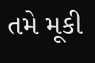તમે મૂકી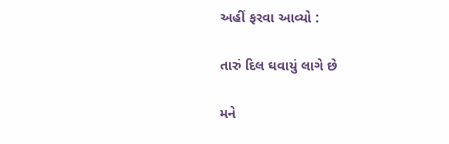અહીં ફરવા આવ્યો :

તારું દિલ ઘવાયું લાગે છે

મને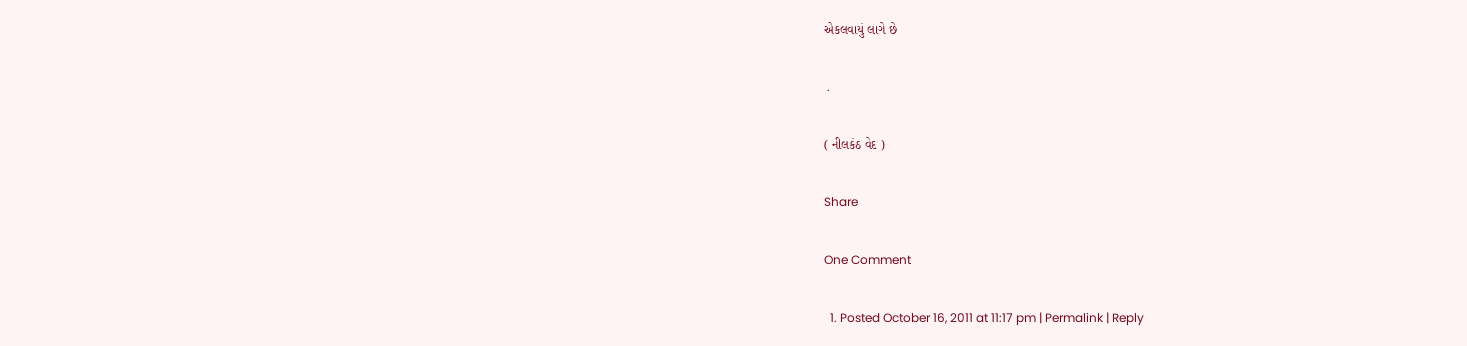એકલવાયું લાગે છે

 .

( નીલકંઠ વેદ )

Share

One Comment

  1. Posted October 16, 2011 at 11:17 pm | Permalink | Reply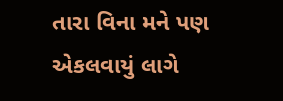તારા વિના મને પણ એકલવાયું લાગે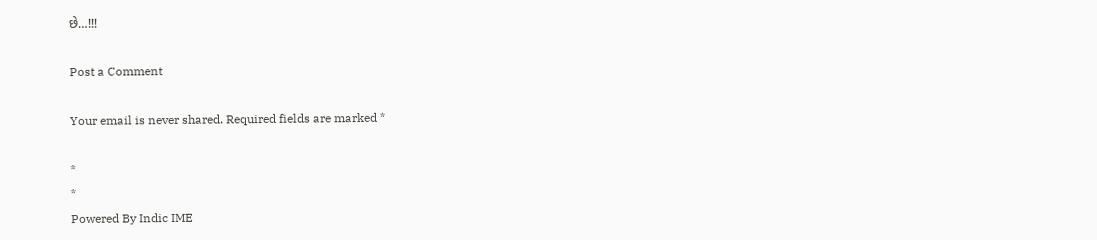છે…!!!

Post a Comment

Your email is never shared. Required fields are marked *

*
*
Powered By Indic IME